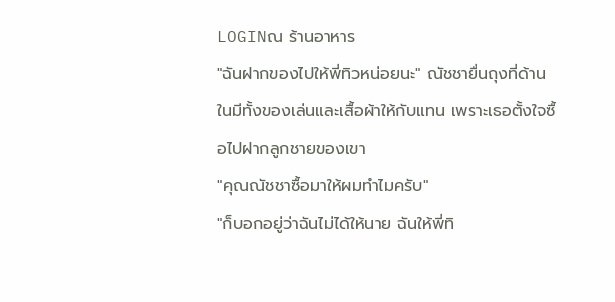LOGINณ ร้านอาหาร
"ฉันฝากของไปให้พี่ทิวหน่อยนะ" ณัชชายื่นถุงที่ด้านในมีทั้งของเล่นและเสื้อผ้าให้กับแทน เพราะเธอตั้งใจซื้อไปฝากลูกชายของเขา
"คุณณัชชาซื้อมาให้ผมทำไมครับ"
"ก็บอกอยู่ว่าฉันไม่ได้ให้นาย ฉันให้พี่ทิ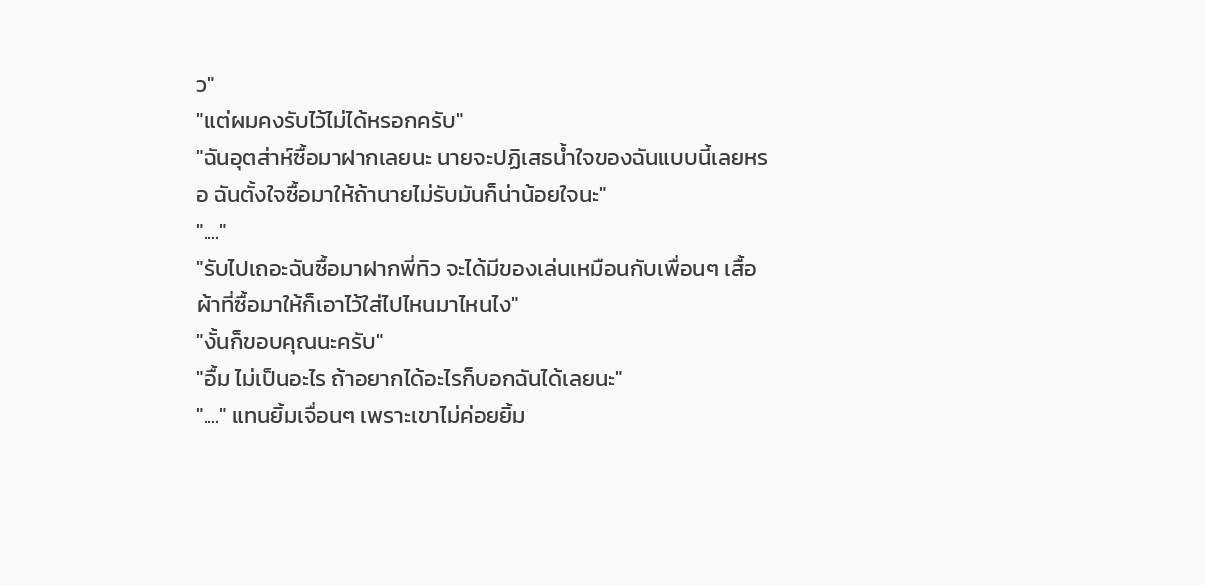ว"
"แต่ผมคงรับไว้ไม่ได้หรอกครับ"
"ฉันอุตส่าห์ซื้อมาฝากเลยนะ นายจะปฏิเสธน้ำใจของฉันแบบนี้เลยหรอ ฉันตั้งใจซื้อมาให้ถ้านายไม่รับมันก็น่าน้อยใจนะ"
"...."
"รับไปเถอะฉันซื้อมาฝากพี่ทิว จะได้มีของเล่นเหมือนกับเพื่อนๆ เสื้อผ้าที่ซื้อมาให้ก็เอาไว้ใส่ไปไหนมาไหนไง"
"งั้นก็ขอบคุณนะครับ"
"อื้ม ไม่เป็นอะไร ถ้าอยากได้อะไรก็บอกฉันได้เลยนะ"
"...." แทนยิ้มเจื่อนๆ เพราะเขาไม่ค่อยยิ้ม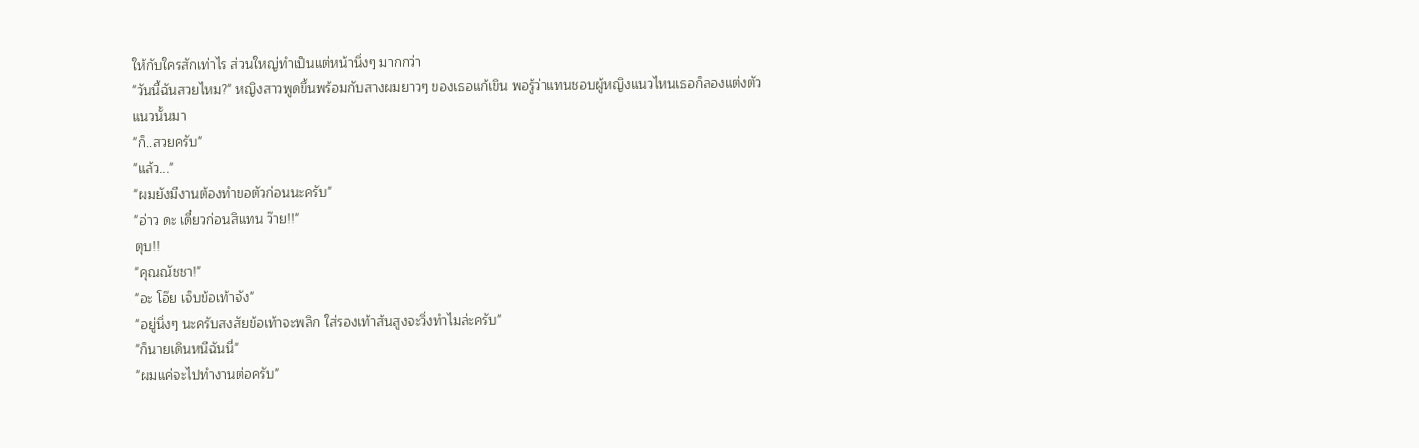ให้กับใครสักเท่าไร ส่วนใหญ่ทำเป็นแต่หน้านิ่งๆ มากกว่า
"วันนี้ฉันสวยไหม?" หญิงสาวพูดขึ้นพร้อมกับสางผมยาวๆ ของเธอแก้เขิน พอรู้ว่าแทนชอบผู้หญิงแนวไหนเธอก็ลองแต่งตัวแนวนั้นมา
"ก็..สวยครับ"
"แล้ว..."
"ผมยังมีงานต้องทำขอตัวก่อนนะครับ"
"อ่าว ดะ เดี๋ยวก่อนสิแทน ว๊าย!!"
ตุบ!!
"คุณณัชชา!"
"อะ โอ๊ย เจ็บข้อเท้าจัง"
"อยู่นิ่งๆ นะครับสงสัยข้อเท้าจะพลิก ใส่รองเท้าส้นสูงจะวิ่งทำไมล่ะครับ"
"ก็นายเดินหนีฉันนี่"
"ผมแค่จะไปทำงานต่อครับ"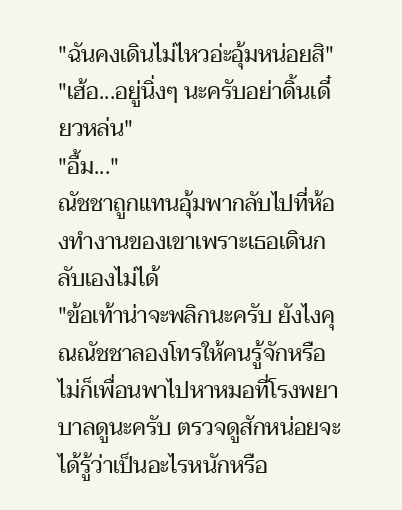"ฉันคงเดินไม่ไหวอ่ะอุ้มหน่อยสิ"
"เฮ้อ...อยู่นิ่งๆ นะครับอย่าดิ้นเดี๋ยวหล่น"
"อื้ม..."
ณัชชาถูกแทนอุ้มพากลับไปที่ห้องทำงานของเขาเพราะเธอเดินกลับเองไม่ได้
"ข้อเท้าน่าจะพลิกนะครับ ยังไงคุณณัชชาลองโทรให้คนรู้จักหรือไม่ก็เพื่อนพาไปหาหมอที่โรงพยาบาลดูนะครับ ตรวจดูสักหน่อยจะได้รู้ว่าเป็นอะไรหนักหรือ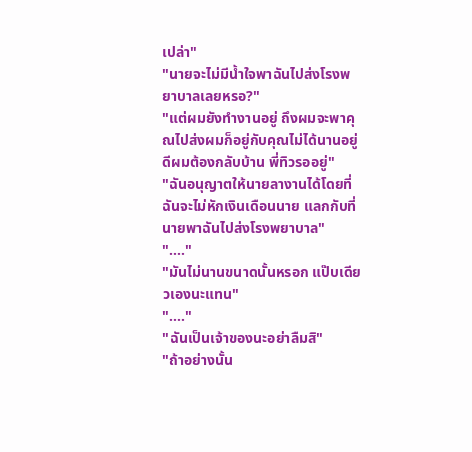เปล่า"
"นายจะไม่มีน้ำใจพาฉันไปส่งโรงพยาบาลเลยหรอ?"
"แต่ผมยังทำงานอยู่ ถึงผมจะพาคุณไปส่งผมก็อยู่กับคุณไม่ได้นานอยู่ดีผมต้องกลับบ้าน พี่ทิวรออยู่"
"ฉันอนุญาตให้นายลางานได้โดยที่ฉันจะไม่หักเงินเดือนนาย แลกกับที่นายพาฉันไปส่งโรงพยาบาล"
"...."
"มันไม่นานขนาดนั้นหรอก แป๊บเดียวเองนะแทน"
"...."
"ฉันเป็นเจ้าของนะอย่าลืมสิ"
"ถ้าอย่างนั้น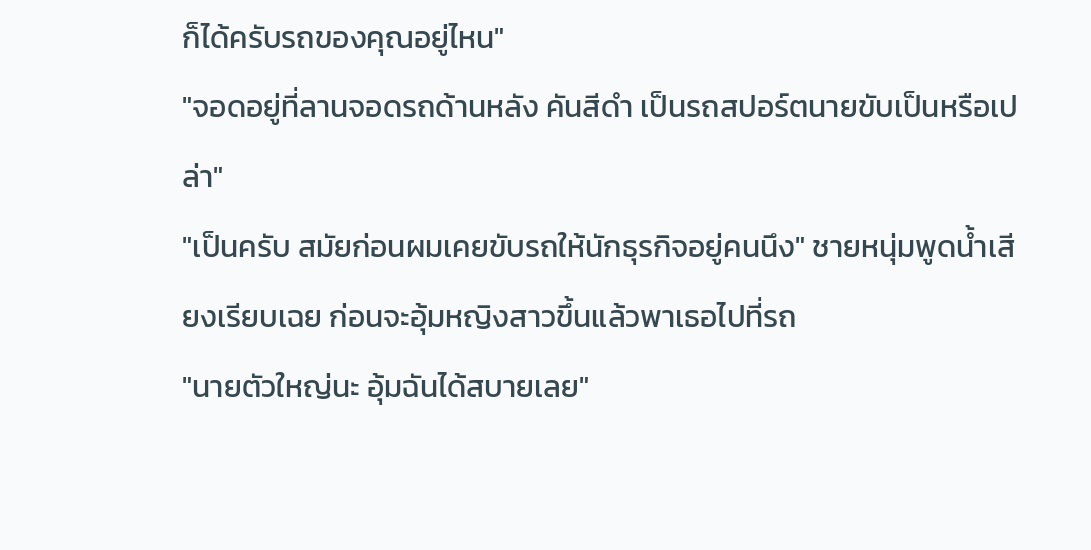ก็ได้ครับรถของคุณอยู่ไหน"
"จอดอยู่ที่ลานจอดรถด้านหลัง คันสีดำ เป็นรถสปอร์ตนายขับเป็นหรือเปล่า"
"เป็นครับ สมัยก่อนผมเคยขับรถให้นักธุรกิจอยู่คนนึง" ชายหนุ่มพูดน้ำเสียงเรียบเฉย ก่อนจะอุ้มหญิงสาวขึ้นแล้วพาเธอไปที่รถ
"นายตัวใหญ่นะ อุ้มฉันได้สบายเลย"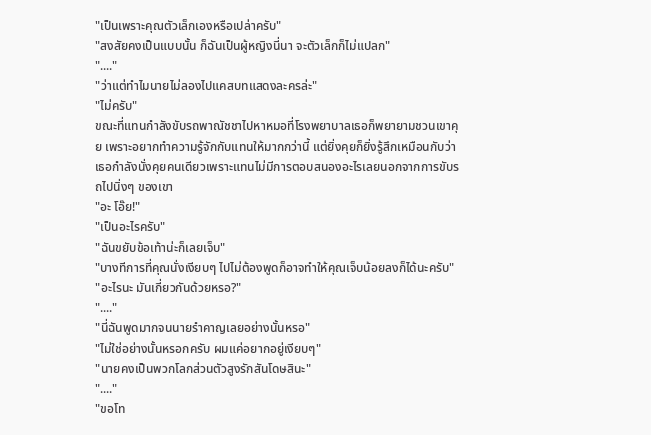"เป็นเพราะคุณตัวเล็กเองหรือเปล่าครับ"
"สงสัยคงเป็นแบบนั้น ก็ฉันเป็นผู้หญิงนี่นา จะตัวเล็กก็ไม่แปลก"
"...."
"ว่าแต่ทำไมนายไม่ลองไปแคสบทแสดงละครล่ะ"
"ไม่ครับ"
ขณะที่แทนกำลังขับรถพาณัชชาไปหาหมอที่โรงพยาบาลเธอก็พยายามชวนเขาคุย เพราะอยากทำความรู้จักกับแทนให้มากกว่านี้ แต่ยิ่งคุยก็ยิ่งรู้สึกเหมือนกับว่าเธอกำลังนั่งคุยคนเดียวเพราะแทนไม่มีการตอบสนองอะไรเลยนอกจากการขับรถไปนิ่งๆ ของเขา
"อะ โอ๊ย!"
"เป็นอะไรครับ"
"ฉันขยับข้อเท้าน่ะก็เลยเจ็บ"
"บางทีการที่คุณนั่งเงียบๆ ไปไม่ต้องพูดก็อาจทำให้คุณเจ็บน้อยลงก็ได้นะครับ"
"อะไรนะ มันเกี่ยวกันด้วยหรอ?"
"...."
"นี่ฉันพูดมากจนนายรำคาญเลยอย่างนั้นหรอ"
"ไม่ใช่อย่างนั้นหรอกครับ ผมแค่อยากอยู่เงียบๆ"
"นายคงเป็นพวกโลกส่วนตัวสูงรักสันโดษสินะ"
"...."
"ขอโท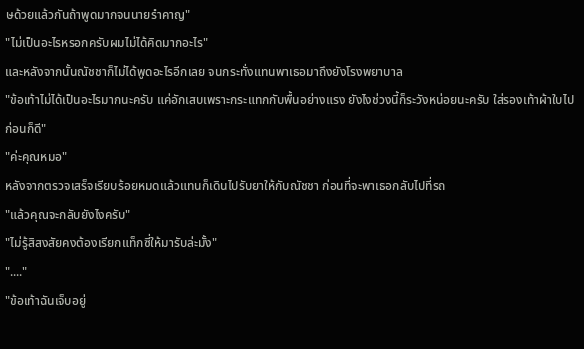ษด้วยแล้วกันถ้าพูดมากจนนายรำคาญ"
"ไม่เป็นอะไรหรอกครับผมไม่ได้คิดมากอะไร"
และหลังจากนั้นณัชชาก็ไม่ได้พูดอะไรอีกเลย จนกระทั่งแทนพาเธอมาถึงยังโรงพยาบาล
"ข้อเท้าไม่ได้เป็นอะไรมากนะครับ แค่อักเสบเพราะกระแทกกับพื้นอย่างแรง ยังไงช่วงนี้ก็ระวังหน่อยนะครับ ใส่รองเท้าผ้าใบไปก่อนก็ดี"
"ค่ะคุณหมอ"
หลังจากตรวจเสร็จเรียบร้อยหมดแล้วแทนก็เดินไปรับยาให้กับณัชชา ก่อนที่จะพาเธอกลับไปที่รถ
"แล้วคุณจะกลับยังไงครับ"
"ไม่รู้สิสงสัยคงต้องเรียกแท็กซี่ให้มารับล่ะมั้ง"
"...."
"ข้อเท้าฉันเจ็บอยู่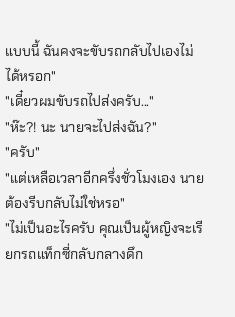แบบนี้ ฉันคงจะขับรถกลับไปเองไม่ได้หรอก"
"เดี๋ยวผมขับรถไปส่งครับ..."
"ห๊ะ?! นะ นายจะไปส่งฉัน?"
"ครับ"
"แต่เหลือเวลาอีกครึ่งชั่วโมงเอง นายต้องรีบกลับไม่ใช่หรอ"
"ไม่เป็นอะไรครับ คุณเป็นผู้หญิงจะเรียกรถแท็กซี่กลับกลางดึก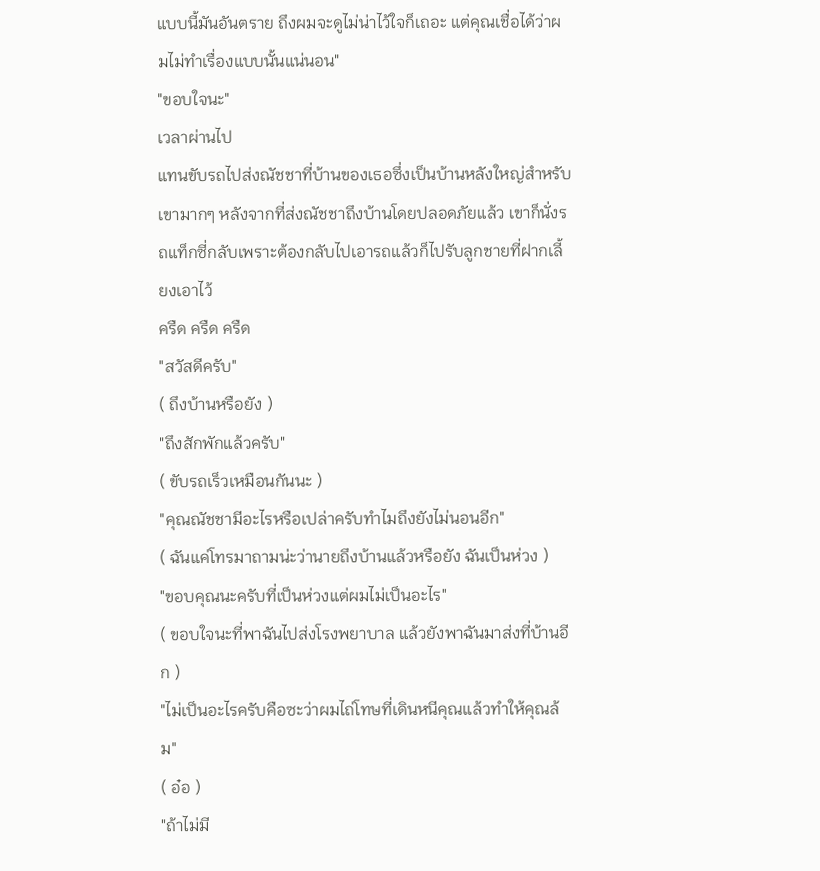แบบนี้มันอันตราย ถึงผมจะดูไม่น่าไว้ใจก็เถอะ แต่คุณเชื่อได้ว่าผมไม่ทำเรื่องแบบนั้นแน่นอน"
"ขอบใจนะ"
เวลาผ่านไป
แทนขับรถไปส่งณัชชาที่บ้านของเธอซึ่งเป็นบ้านหลังใหญ่สำหรับเขามากๆ หลังจากที่ส่งณัชชาถึงบ้านโดยปลอดภัยแล้ว เขาก็นั่งรถแท็กซี่กลับเพราะต้องกลับไปเอารถแล้วก็ไปรับลูกชายที่ฝากเลี้ยงเอาไว้
ครืด ครืด ครืด
"สวัสดีครับ"
( ถึงบ้านหรือยัง )
"ถึงสักพักแล้วครับ"
( ขับรถเร็วเหมือนกันนะ )
"คุณณัชชามีอะไรหรือเปล่าครับทำไมถึงยังไม่นอนอีก"
( ฉันแค่โทรมาถามน่ะว่านายถึงบ้านแล้วหรือยัง ฉันเป็นห่วง )
"ขอบคุณนะครับที่เป็นห่วงแต่ผมไม่เป็นอะไร"
( ขอบใจนะที่พาฉันไปส่งโรงพยาบาล แล้วยังพาฉันมาส่งที่บ้านอีก )
"ไม่เป็นอะไรครับคือซะว่าผมไถ่โทษที่เดินหนีคุณแล้วทำให้คุณล้ม"
( อ๋อ )
"ถ้าไม่มี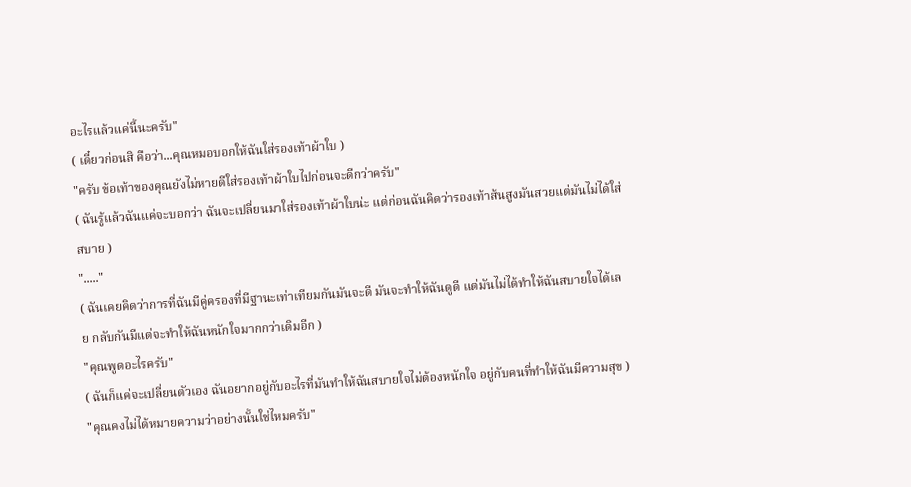อะไรแล้วแค่นี้นะครับ"
( เดี๋ยวก่อนสิ คือว่า...คุณหมอบอกให้ฉันใส่รองเท้าผ้าใบ )
"ครับ ข้อเท้าของคุณยังไม่หายดีใส่รองเท้าผ้าใบไปก่อนจะดีกว่าครับ"
( ฉันรู้แล้วฉันแค่จะบอกว่า ฉันจะเปลี่ยนมาใส่รองเท้าผ้าใบน่ะ แต่ก่อนฉันคิดว่ารองเท้าส้นสูงมันสวยแต่มันไม่ได้ใส่สบาย )
"....."
( ฉันเคยคิดว่าการที่ฉันมีคู่ครองที่มีฐานะเท่าเทียมกันมันจะดี มันจะทำให้ฉันดูดี แต่มันไม่ได้ทำให้ฉันสบายใจได้เลย กลับกันมีแต่จะทำให้ฉันหนักใจมากกว่าเดิมอีก )
"คุณพูดอะไรครับ"
( ฉันก็แค่จะเปลี่ยนตัวเอง ฉันอยากอยู่กับอะไรที่มันทำให้ฉันสบายใจไม่ต้องหนักใจ อยู่กับคนที่ทำให้ฉันมีความสุข )
"คุณคงไม่ได้หมายความว่าอย่างนั้นใช่ไหมครับ"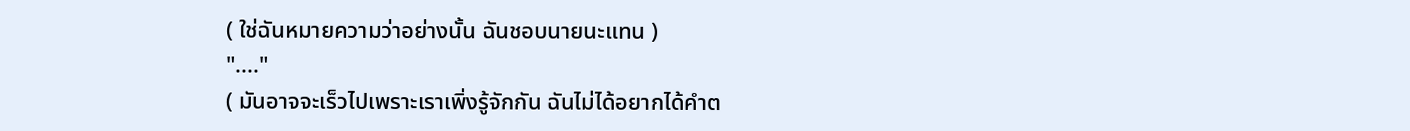( ใช่ฉันหมายความว่าอย่างนั้น ฉันชอบนายนะแทน )
"...."
( มันอาจจะเร็วไปเพราะเราเพิ่งรู้จักกัน ฉันไม่ได้อยากได้คำต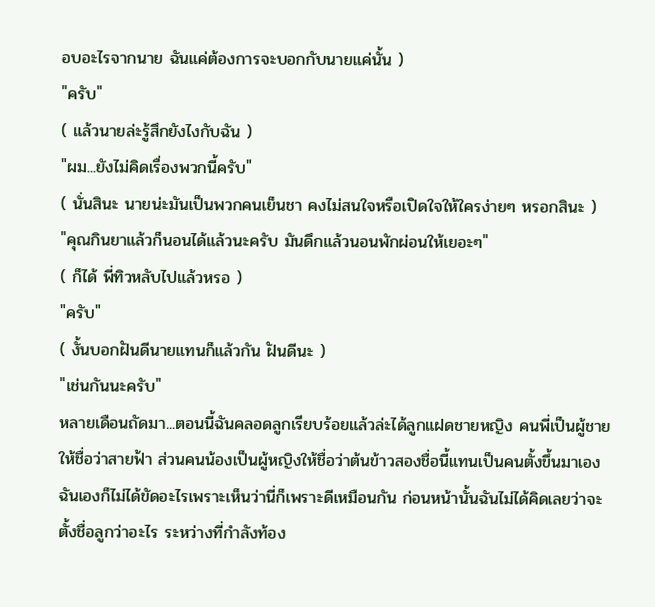อบอะไรจากนาย ฉันแค่ต้องการจะบอกกับนายแค่นั้น )
"ครับ"
( แล้วนายล่ะรู้สึกยังไงกับฉัน )
"ผม...ยังไม่คิดเรื่องพวกนี้ครับ"
( นั่นสินะ นายน่ะมันเป็นพวกคนเย็นชา คงไม่สนใจหรือเปิดใจให้ใครง่ายๆ หรอกสินะ )
"คุณกินยาแล้วก็นอนได้แล้วนะครับ มันดึกแล้วนอนพักผ่อนให้เยอะๆ"
( ก็ได้ พี่ทิวหลับไปแล้วหรอ )
"ครับ"
( งั้นบอกฝันดีนายแทนก็แล้วกัน ฝันดีนะ )
"เช่นกันนะครับ"
หลายเดือนถัดมา...ตอนนี้ฉันคลอดลูกเรียบร้อยแล้วล่ะได้ลูกแฝดชายหญิง คนพี่เป็นผู้ชายให้ชื่อว่าสายฟ้า ส่วนคนน้องเป็นผู้หญิงให้ชื่อว่าต้นข้าวสองชื่อนี้แทนเป็นคนตั้งขึ้นมาเอง ฉันเองก็ไม่ได้ขัดอะไรเพราะเห็นว่านี่ก็เพราะดีเหมือนกัน ก่อนหน้านั้นฉันไม่ได้คิดเลยว่าจะตั้งชื่อลูกว่าอะไร ระหว่างที่กำลังท้อง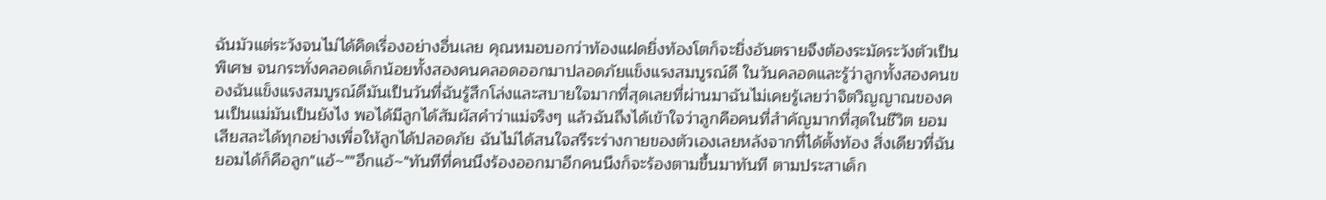ฉันมัวแต่ระวังจนไม่ได้คิดเรื่องอย่างอื่นเลย คุณหมอบอกว่าท้องแฝดยิ่งท้องโตก็จะยิ่งอันตรายจึงต้องระมัดระวังตัวเป็นพิเศษ จนกระทั่งคลอดเด็กน้อยทั้งสองคนคลอดออกมาปลอดภัยแข็งแรงสมบูรณ์ดี ในวันคลอดและรู้ว่าลูกทั้งสองคนของฉันแข็งแรงสมบูรณ์ดีมันเป็นวันที่ฉันรู้สึกโล่งและสบายใจมากที่สุดเลยที่ผ่านมาฉันไม่เคยรู้เลยว่าจิตวิญญาณของคนเป็นแม่มันเป็นยังไง พอได้มีลูกได้สัมผัสคำว่าแม่จริงๆ แล้วฉันถึงได้เข้าใจว่าลูกคือคนที่สำคัญมากที่สุดในชีวิต ยอมเสียสละได้ทุกอย่างเพื่อให้ลูกได้ปลอดภัย ฉันไม่ได้สนใจสรีระร่างกายของตัวเองเลยหลังจากที่ได้ตั้งท้อง สิ่งเดียวที่ฉันยอมได้ก็คือลูก"แอ้~""อึกแอ้~"ทันทีที่คนนึงร้องออกมาอีกคนนึงก็จะร้องตามขึ้นมาทันที ตามประสาเด็ก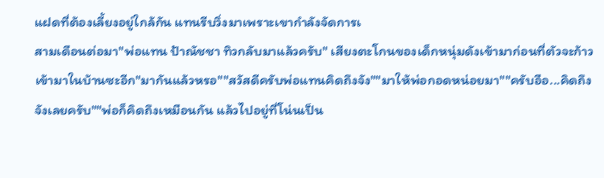แฝดที่ต้องเลี้ยงอยู่ใกล้กัน แทนรีบวิ่งมาเพราะเขากำลังจัดการเ
สามเดือนต่อมา"พ่อแทน ป้าณัชชา ทิวกลับมาแล้วครับ" เสียงตะโกนของเด็กหนุ่มดังเข้ามาก่อนที่ตัวจะก้าวเข้ามาในบ้านซะอีก"มากันแล้วหรอ""สวัสดีครับพ่อแทนคิดถึงจัง""มาให้พ่อกอดหน่อยมา""ครับอือ...คิดถึงจังเลยครับ""พ่อก็คิดถึงเหมือนกัน แล้วไปอยู่ที่โน่นเป็น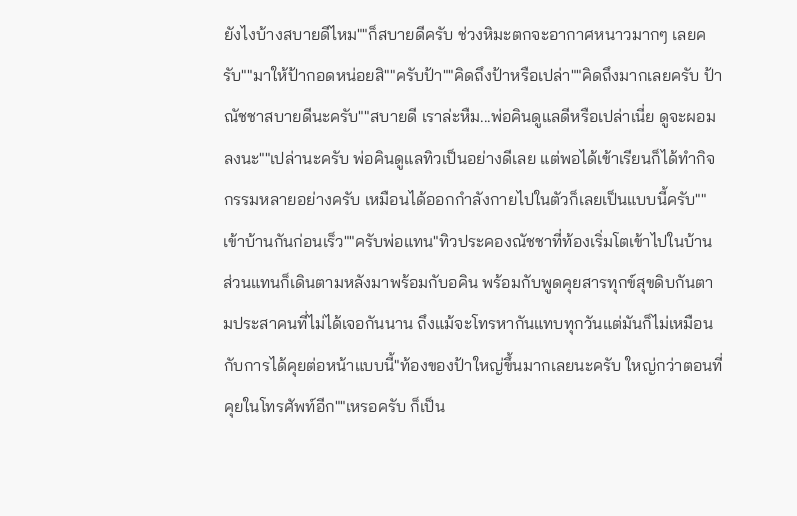ยังไงบ้างสบายดีไหม""ก็สบายดีครับ ช่วงหิมะตกจะอากาศหนาวมากๆ เลยครับ""มาให้ป้ากอดหน่อยสิ""ครับป้า""คิดถึงป้าหรือเปล่า""คิดถึงมากเลยครับ ป้าณัชชาสบายดีนะครับ""สบายดี เราล่ะหืม...พ่อคินดูแลดีหรือเปล่าเนี่ย ดูจะผอมลงนะ""เปล่านะครับ พ่อคินดูแลทิวเป็นอย่างดีเลย แต่พอได้เข้าเรียนก็ได้ทำกิจกรรมหลายอย่างครับ เหมือนได้ออกกำลังกายไปในตัวก็เลยเป็นแบบนี้ครับ""เข้าบ้านกันก่อนเร็ว""ครับพ่อแทน"ทิวประคองณัชชาที่ท้องเริ่มโตเข้าไปในบ้าน ส่วนแทนก็เดินตามหลังมาพร้อมกับอคิน พร้อมกับพูดคุยสารทุกข์สุขดิบกันตามประสาคนที่ไม่ได้เจอกันนาน ถึงแม้จะโทรหากันแทบทุกวันแต่มันก็ไม่เหมือนกับการได้คุยต่อหน้าแบบนี้"ท้องของป้าใหญ่ขึ้นมากเลยนะครับ ใหญ่กว่าตอนที่คุยในโทรศัพท์อีก""เหรอครับ ก็เป็น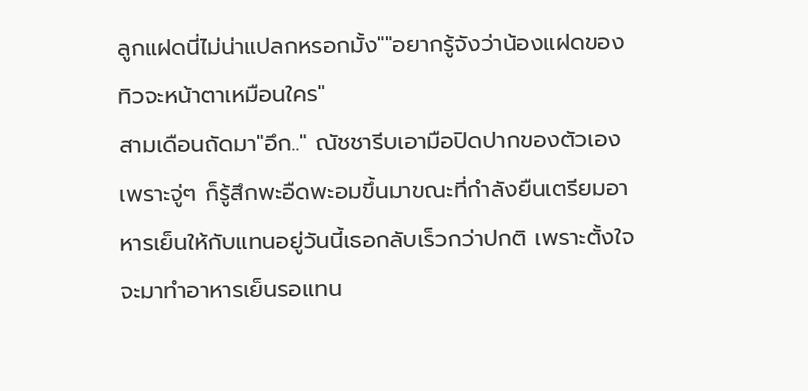ลูกแฝดนี่ไม่น่าแปลกหรอกมั้ง""อยากรู้จังว่าน้องแฝดของทิวจะหน้าตาเหมือนใคร"
สามเดือนถัดมา"อึก.." ณัชชารีบเอามือปิดปากของตัวเองเพราะจู่ๆ ก็รู้สึกพะอืดพะอมขึ้นมาขณะที่กำลังยืนเตรียมอาหารเย็นให้กับแทนอยู่วันนี้เธอกลับเร็วกว่าปกติ เพราะตั้งใจจะมาทำอาหารเย็นรอแทน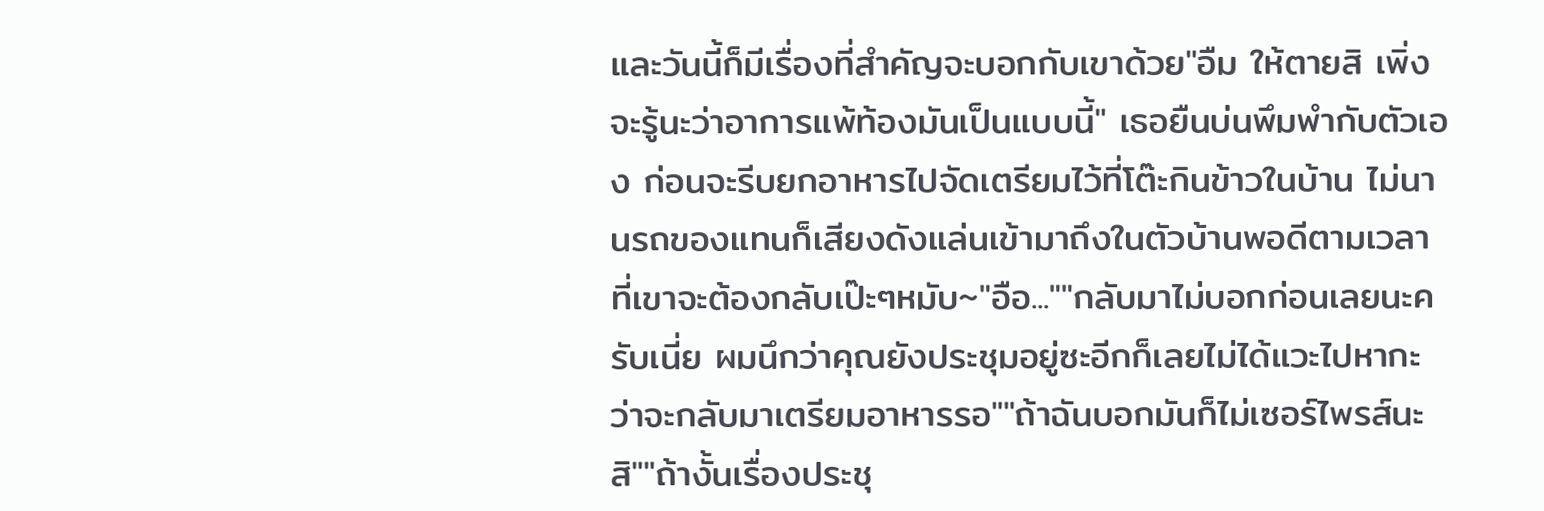และวันนี้ก็มีเรื่องที่สำคัญจะบอกกับเขาด้วย"อืม ให้ตายสิ เพิ่งจะรู้นะว่าอาการแพ้ท้องมันเป็นแบบนี้" เธอยืนบ่นพึมพำกับตัวเอง ก่อนจะรีบยกอาหารไปจัดเตรียมไว้ที่โต๊ะกินข้าวในบ้าน ไม่นานรถของแทนก็เสียงดังแล่นเข้ามาถึงในตัวบ้านพอดีตามเวลาที่เขาจะต้องกลับเป๊ะๆหมับ~"อือ...""กลับมาไม่บอกก่อนเลยนะครับเนี่ย ผมนึกว่าคุณยังประชุมอยู่ซะอีกก็เลยไม่ได้แวะไปหากะว่าจะกลับมาเตรียมอาหารรอ""ถ้าฉันบอกมันก็ไม่เซอร์ไพรส์นะสิ""ถ้างั้นเรื่องประชุ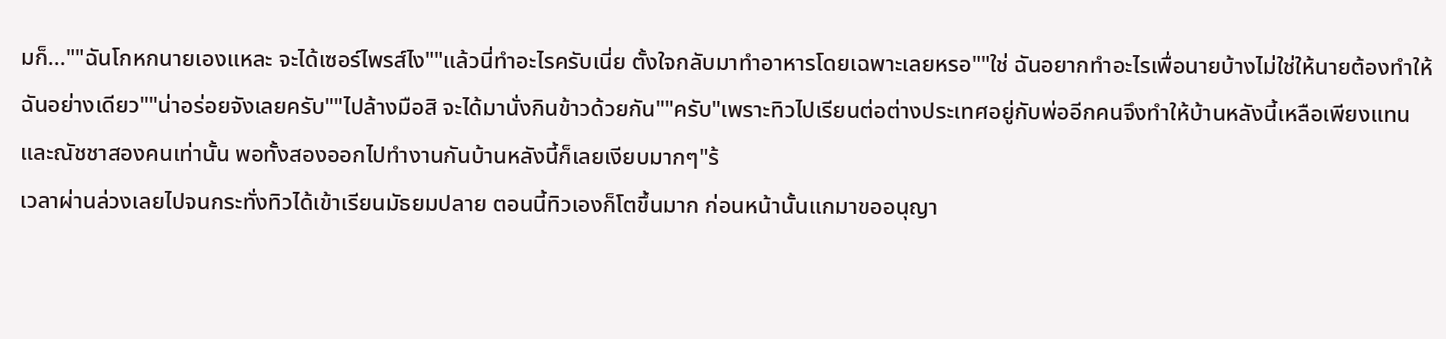มก็...""ฉันโกหกนายเองแหละ จะได้เซอร์ไพรส์ไง""แล้วนี่ทำอะไรครับเนี่ย ตั้งใจกลับมาทำอาหารโดยเฉพาะเลยหรอ""ใช่ ฉันอยากทำอะไรเพื่อนายบ้างไม่ใช่ให้นายต้องทำให้ฉันอย่างเดียว""น่าอร่อยจังเลยครับ""ไปล้างมือสิ จะได้มานั่งกินข้าวด้วยกัน""ครับ"เพราะทิวไปเรียนต่อต่างประเทศอยู่กับพ่ออีกคนจึงทำให้บ้านหลังนี้เหลือเพียงแทนและณัชชาสองคนเท่านั้น พอทั้งสองออกไปทำงานกันบ้านหลังนี้ก็เลยเงียบมากๆ"ร้
เวลาผ่านล่วงเลยไปจนกระทั่งทิวได้เข้าเรียนมัธยมปลาย ตอนนี้ทิวเองก็โตขึ้นมาก ก่อนหน้านั้นแกมาขออนุญา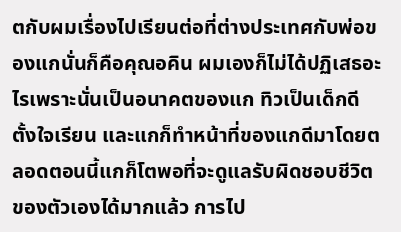ตกับผมเรื่องไปเรียนต่อที่ต่างประเทศกับพ่อของแกนั่นก็คือคุณอคิน ผมเองก็ไม่ได้ปฏิเสธอะไรเพราะนั่นเป็นอนาคตของแก ทิวเป็นเด็กดีตั้งใจเรียน และแกก็ทำหน้าที่ของแกดีมาโดยตลอดตอนนี้แกก็โตพอที่จะดูแลรับผิดชอบชีวิตของตัวเองได้มากแล้ว การไป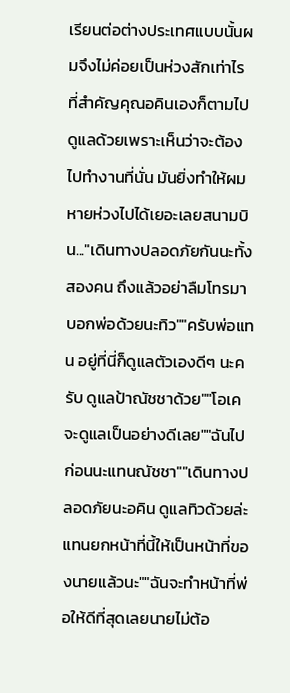เรียนต่อต่างประเทศแบบนั้นผมจึงไม่ค่อยเป็นห่วงสักเท่าไร ที่สำคัญคุณอคินเองก็ตามไปดูแลด้วยเพราะเห็นว่าจะต้องไปทำงานที่นั่น มันยิ่งทำให้ผมหายห่วงไปได้เยอะเลยสนามบิน..."เดินทางปลอดภัยกันนะทั้งสองคน ถึงแล้วอย่าลืมโทรมาบอกพ่อด้วยนะทิว""ครับพ่อแทน อยู่ที่นี่ก็ดูแลตัวเองดีๆ นะครับ ดูแลป้าณัชชาด้วย""โอเคจะดูแลเป็นอย่างดีเลย""ฉันไปก่อนนะแทนณัชชา""เดินทางปลอดภัยนะอคิน ดูแลทิวด้วยล่ะ แทนยกหน้าที่นี้ให้เป็นหน้าที่ของนายแล้วนะ""ฉันจะทำหน้าที่พ่อให้ดีที่สุดเลยนายไม่ต้อ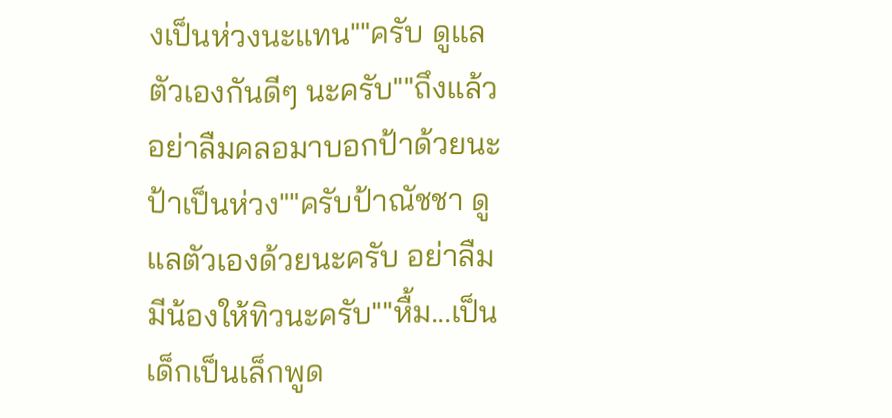งเป็นห่วงนะแทน""ครับ ดูแลตัวเองกันดีๆ นะครับ""ถึงแล้วอย่าลืมคลอมาบอกป้าด้วยนะป้าเป็นห่วง""ครับป้าณัชชา ดูแลตัวเองด้วยนะครับ อย่าลืมมีน้องให้ทิวนะครับ""หื้ม...เป็นเด็กเป็นเล็กพูด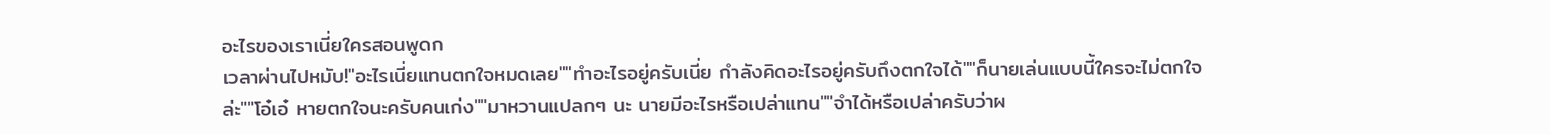อะไรของเราเนี่ยใครสอนพูดก
เวลาผ่านไปหมับ!"อะไรเนี่ยแทนตกใจหมดเลย""ทำอะไรอยู่ครับเนี่ย กำลังคิดอะไรอยู่ครับถึงตกใจได้""ก็นายเล่นแบบนี้ใครจะไม่ตกใจล่ะ""โอ๋เอ๋ หายตกใจนะครับคนเก่ง""มาหวานแปลกๆ นะ นายมีอะไรหรือเปล่าแทน""จำได้หรือเปล่าครับว่าผ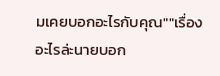มเคยบอกอะไรกับคุณ""เรื่องอะไรล่ะนายบอก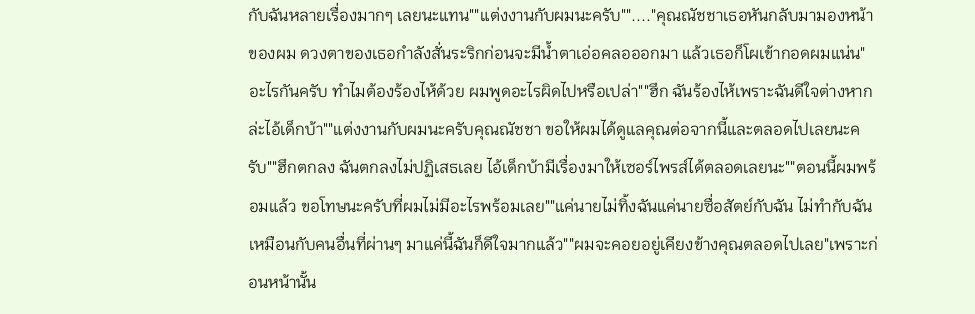กับฉันหลายเรื่องมากๆ เลยนะแทน""แต่งงานกับผมนะครับ""...."คุณณัชชาเธอหันกลับมามองหน้าของผม ดวงตาของเธอกำลังสั่นระริกก่อนจะมีน้ำตาเอ่อคลอออกมา แล้วเธอก็โผเข้ากอดผมแน่น"อะไรกันครับ ทำไมต้องร้องไห้ด้วย ผมพูดอะไรผิดไปหรือเปล่า""ฮึก ฉันร้องไห้เพราะฉันดีใจต่างหากล่ะไอ้เด็กบ้า""แต่งงานกับผมนะครับคุณณัชชา ขอให้ผมได้ดูแลคุณต่อจากนี้และตลอดไปเลยนะครับ""ฮึกตกลง ฉันตกลงไม่ปฏิเสธเลย ไอ้เด็กบ้ามีเรื่องมาให้เซอร์ไพรส์ได้ตลอดเลยนะ""ตอนนี้ผมพร้อมแล้ว ขอโทษนะครับที่ผมไม่มีอะไรพร้อมเลย""แค่นายไม่ทิ้งฉันแค่นายซื่อสัตย์กับฉัน ไม่ทำกับฉันเหมือนกับคนอื่นที่ผ่านๆ มาแค่นี้ฉันก็ดีใจมากแล้ว""ผมจะคอยอยู่เคียงข้างคุณตลอดไปเลย"เพราะก่อนหน้านั้น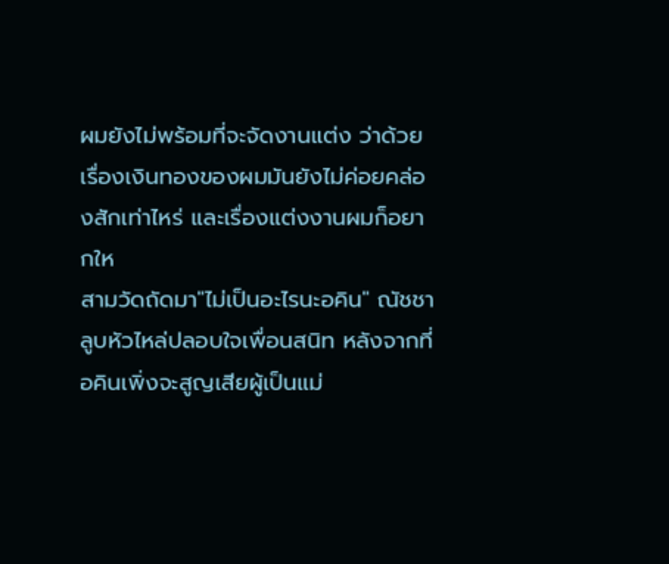ผมยังไม่พร้อมที่จะจัดงานแต่ง ว่าด้วยเรื่องเงินทองของผมมันยังไม่ค่อยคล่องสักเท่าไหร่ และเรื่องแต่งงานผมก็อยากให
สามวัดถัดมา"ไม่เป็นอะไรนะอคิน" ณัชชาลูบหัวไหล่ปลอบใจเพื่อนสนิท หลังจากที่อคินเพิ่งจะสูญเสียผู้เป็นแม่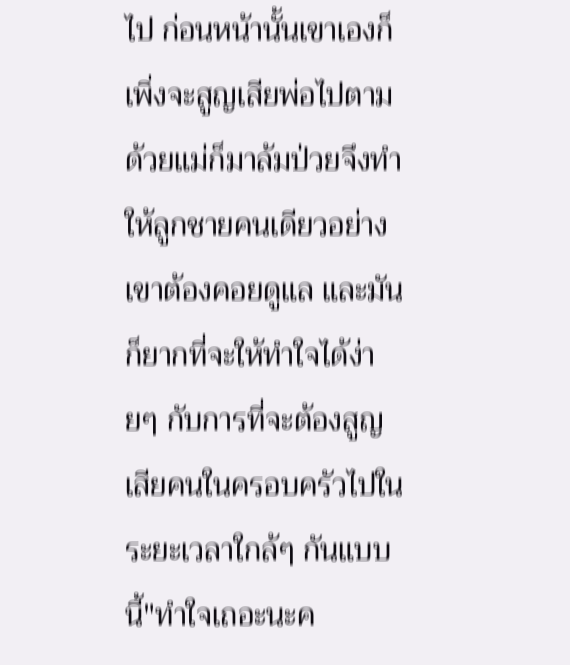ไป ก่อนหน้านั้นเขาเองก็เพิ่งจะสูญเสียพ่อไปตามด้วยแม่ก็มาล้มป่วยจึงทำให้ลูกชายคนเดียวอย่างเขาต้องคอยดูแล และมันก็ยากที่จะให้ทำใจได้ง่ายๆ กับการที่จะต้องสูญเสียคนในครอบครัวไปในระยะเวลาใกล้ๆ กันแบบนี้"ทำใจเถอะนะค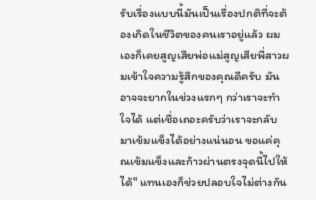รับเรื่องแบบนี้มันเป็นเรื่องปกติที่จะต้องเกิดในชีวิตของคนเราอยู่แล้ว ผมเองก็เคยสูญเสียพ่อแม่สูญเสียพี่สาวผมเข้าใจความรู้สึกของคุณดีครับ มันอาจจะยากในช่วงแรกๆ กว่าเราจะทำใจได้ แต่เชื่อเถอะครับว่าเราจะกลับมาเข้มแข็งได้อย่างแน่นอน ขอแค่คุณเข้มแข็งและก้าวผ่านตรงจุดนี้ไปให้ได้" แทนเองก็ช่วยปลอบใจไม่ต่างกัน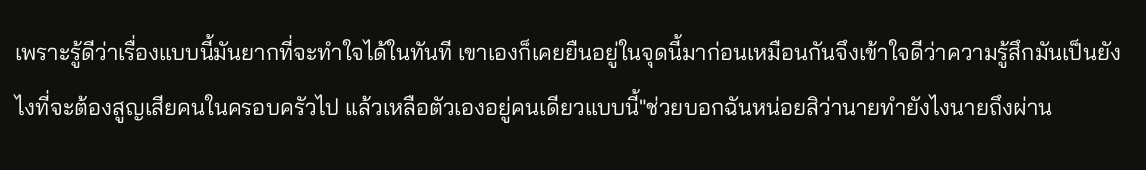เพราะรู้ดีว่าเรื่องแบบนี้มันยากที่จะทำใจได้ในทันที เขาเองก็เคยยืนอยู่ในจุดนี้มาก่อนเหมือนกันจึงเข้าใจดีว่าความรู้สึกมันเป็นยังไงที่จะต้องสูญเสียคนในครอบครัวไป แล้วเหลือตัวเองอยู่คนเดียวแบบนี้"ช่วยบอกฉันหน่อยสิว่านายทำยังไงนายถึงผ่าน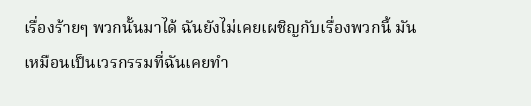เรื่องร้ายๆ พวกนั้นมาได้ ฉันยังไม่เคยเผชิญกับเรื่องพวกนี้ มันเหมือนเป็นเวรกรรมที่ฉันเคยทำ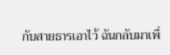กับสายธารเอาไว้ ฉันกลับมาเพื่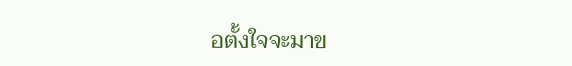อตั้งใจจะมาข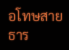อโทษสายธาร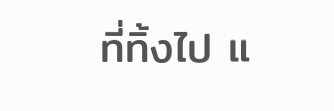ที่ทิ้งไป แ